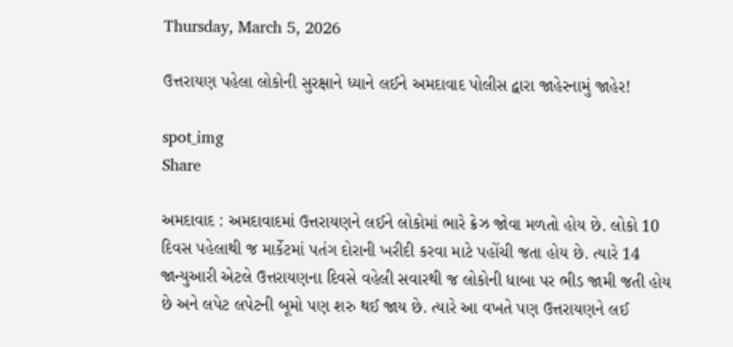Thursday, March 5, 2026

ઉત્તરાયણ પહેલા લોકોની સુરક્ષાને ધ્યાને લઈને અમદાવાદ પોલીસ દ્વારા જાહેરનામું જાહેર!

spot_img
Share

અમદાવાદ : અમદાવાદમાં ઉત્તરાયણને લઈને લોકોમાં ભારે ક્રેઝ જોવા મળતો હોય છે. લોકો 10 દિવસ પહેલાથી જ માર્કેટમાં પતંગ દોરાની ખરીદી કરવા માટે પહોંચી જતા હોય છે. ત્યારે 14 જાન્યુઆરી એટલે ઉત્તરાયણના દિવસે વહેલી સવારથી જ લોકોની ધાબા પર ભીડ જામી જતી હોય છે અને લપેટ લપેટની બૂમો પણ શરુ થઈ જાય છે. ત્યારે આ વખતે પણ ઉત્તરાયણને લઈ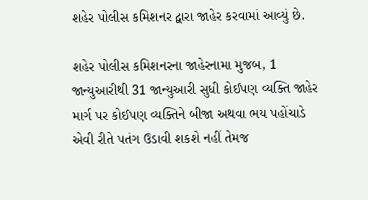શહેર પોલીસ કમિશનર દ્વારા જાહેર કરવામાં આવ્યું છે.

શહેર પોલીસ કમિશનરના જાહેરનામા મુજબ, 1 જાન્યુઆરીથી 31 જાન્યુઆરી સુધી કોઈપણ વ્યક્તિ જાહેર માર્ગ પર કોઈપણ વ્યક્તિને બીજા અથવા ભય પહોંચાડે એવી રીતે પતંગ ઉડાવી શકશે નહીં તેમજ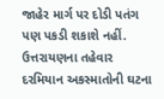જાહેર માર્ગ પર દોડી પતંગ પણ પકડી શકાશે નહીં. ઉત્તરાયણના તહેવાર દરમિયાન અકસ્માતોની ઘટના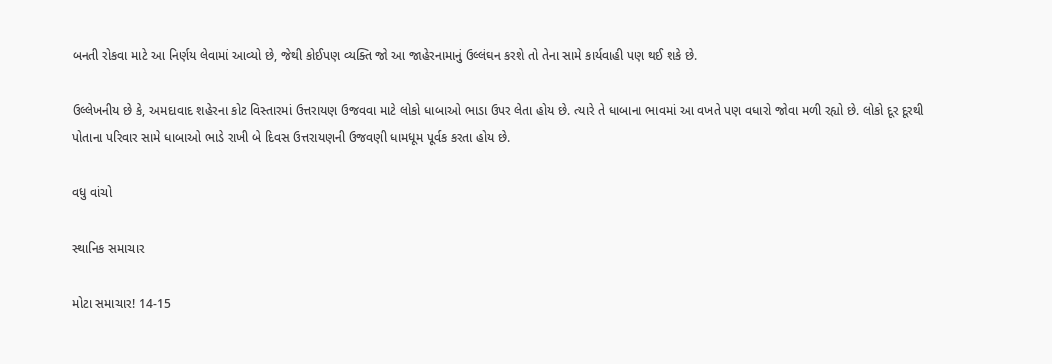બનતી રોકવા માટે આ નિર્ણય લેવામાં આવ્યો છે, જેથી કોઈપણ વ્યક્તિ જો આ જાહેરનામાનું ઉલ્લંઘન કરશે તો તેના સામે કાર્યવાહી પણ થઈ શકે છે.

ઉલ્લેખનીય છે કે, અમદાવાદ શહેરના કોટ વિસ્તારમાં ઉત્તરાયણ ઉજવવા માટે લોકો ધાબાઓ ભાડા ઉપર લેતા હોય છે. ત્યારે તે ધાબાના ભાવમાં આ વખતે પણ વધારો જોવા મળી રહ્યો છે. લોકો દૂર દૂરથી પોતાના પરિવાર સામે ધાબાઓ ભાડે રાખી બે દિવસ ઉત્તરાયણની ઉજવણી ધામધૂમ પૂર્વક કરતા હોય છે.

વધુ વાંચો

સ્થાનિક સમાચાર

મોટા સમાચાર! 14-15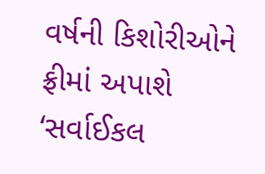વર્ષની કિશોરીઓને ફ્રીમાં અપાશે ‘સર્વાઈકલ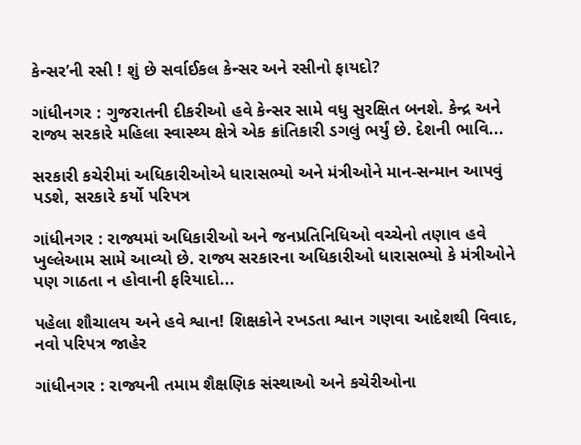કેન્સર’ની રસી ! શું છે સર્વાઈકલ કેન્સર અને રસીનો ફાયદો?

ગાંધીનગર : ગુજરાતની દીકરીઓ હવે કેન્સર સામે વધુ સુરક્ષિત બનશે. કેન્દ્ર અને રાજ્ય સરકારે મહિલા સ્વાસ્થ્ય ક્ષેત્રે એક ક્રાંતિકારી ડગલું ભર્યું છે. દેશની ભાવિ...

સરકારી કચેરીમાં અધિકારીઓએ ધારાસભ્યો અને મંત્રીઓને માન-સન્માન આપવું પડશે, સરકારે કર્યો પરિપત્ર

ગાંધીનગર : રાજ્યમાં અધિકારીઓ અને જનપ્રતિનિધિઓ વચ્ચેનો તણાવ હવે ખુલ્લેઆમ સામે આવ્યો છે. રાજ્ય સરકારના અધિકારીઓ ધારાસભ્યો કે મંત્રીઓને પણ ગાઠતા ન હોવાની ફરિયાદો...

પહેલા શૌચાલય અને હવે શ્વાન! શિક્ષકોને રખડતા શ્વાન ગણવા આદેશથી વિવાદ, નવો પરિપત્ર જાહેર

ગાંધીનગર : રાજ્યની તમામ શૈક્ષણિક સંસ્થાઓ અને કચેરીઓના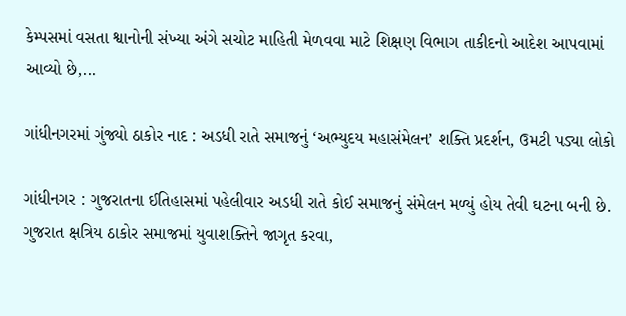કેમ્પસમાં વસતા શ્વાનોની સંખ્યા અંગે સચોટ માહિતી મેળવવા માટે શિક્ષણ વિભાગ તાકીદનો આદેશ આપવામાં આવ્યો છે,...

ગાંધીનગરમાં ગુંજ્યો ઠાકોર નાદ : અડધી રાતે સમાજનું ‘અભ્યુદય મહાસંમેલન’ શક્તિ પ્રદર્શન, ઉમટી પડ્યા લોકો

ગાંધીનગર : ગુજરાતના ઈતિહાસમાં પહેલીવાર અડધી રાતે કોઈ સમાજનું સંમેલન મળ્યું હોય તેવી ઘટના બની છે. ગુજરાત ક્ષત્રિય ઠાકોર સમાજમાં યુવાશક્તિને જાગૃત કરવા,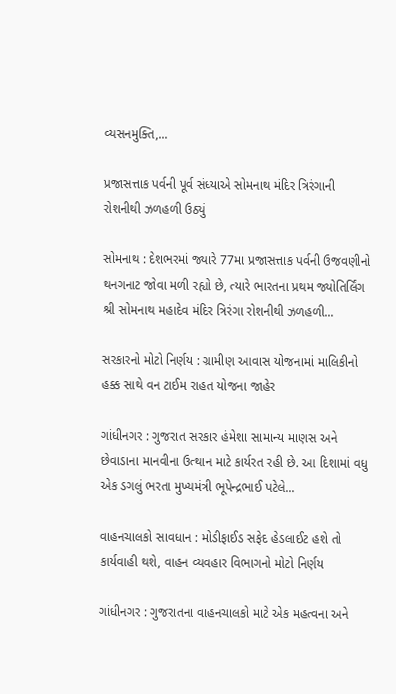વ્યસનમુક્તિ,...

પ્રજાસત્તાક પર્વની પૂર્વ સંધ્યાએ સોમનાથ મંદિર ત્રિરંગાની રોશનીથી ઝળહળી ઉઠ્યું

સોમનાથ : દેશભરમાં જ્યારે 77મા પ્રજાસત્તાક પર્વની ઉજવણીનો થનગનાટ જોવા મળી રહ્યો છે, ત્યારે ભારતના પ્રથમ જ્યોતિર્લિંગ શ્રી સોમનાથ મહાદેવ મંદિર ત્રિરંગા રોશનીથી ઝળહળી...

સરકારનો મોટો નિર્ણય : ગ્રામીણ આવાસ યોજનામાં માલિકીનો હક્ક સાથે વન ટાઈમ રાહત યોજના જાહેર

ગાંધીનગર : ગુજરાત સરકાર હંમેશા સામાન્ય માણસ અને છેવાડાના માનવીના ઉત્થાન માટે કાર્યરત રહી છે. આ દિશામાં વધુ એક ડગલું ભરતા મુખ્યમંત્રી ભૂપેન્દ્રભાઈ પટેલે...

વાહનચાલકો સાવધાન : મોડીફાઈડ સફેદ હેડલાઈટ હશે તો કાર્યવાહી થશે, વાહન વ્યવહાર વિભાગનો મોટો નિર્ણય

ગાંધીનગર : ગુજરાતના વાહનચાલકો માટે એક મહત્વના અને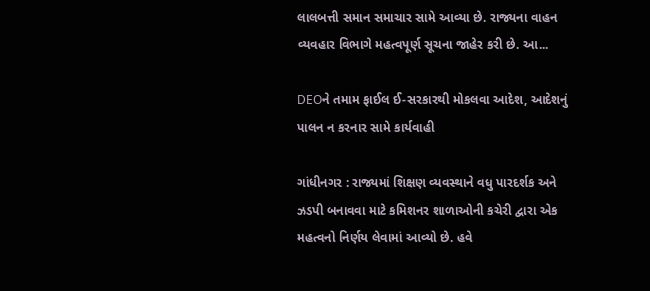લાલબત્તી સમાન સમાચાર સામે આવ્યા છે. રાજ્યના વાહન વ્યવહાર વિભાગે મહત્વપૂર્ણ સૂચના જાહેર કરી છે. આ...

DEOને તમામ ફાઈલ ઈ-સરકારથી મોકલવા આદેશ, આદેશનું પાલન ન કરનાર સામે કાર્યવાહી

ગાંધીનગર : રાજ્યમાં શિક્ષણ વ્યવસ્થાને વધુ પારદર્શક અને ઝડપી બનાવવા માટે કમિશનર શાળાઓની કચેરી દ્વારા એક મહત્વનો નિર્ણય લેવામાં આવ્યો છે. હવે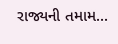રાજ્યની તમામ...